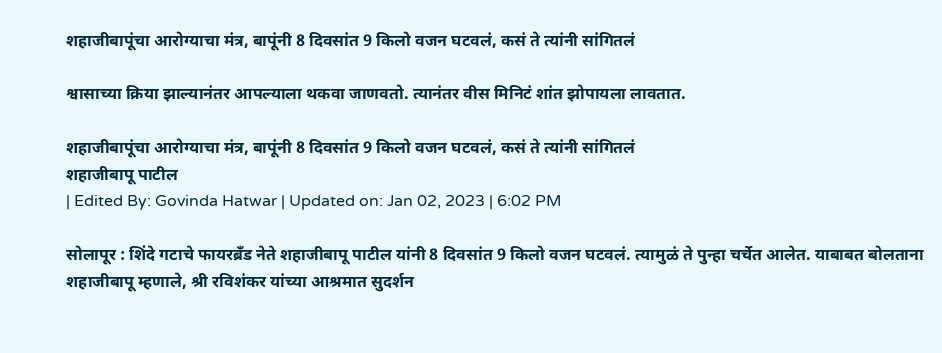शहाजीबापूंचा आरोग्याचा मंत्र, बापूंनी 8 दिवसांत 9 किलो वजन घटवलं, कसं ते त्यांनी सांगितलं

श्वासाच्या क्रिया झाल्यानंतर आपल्याला थकवा जाणवतो. त्यानंतर वीस मिनिटं शांत झोपायला लावतात.

शहाजीबापूंचा आरोग्याचा मंत्र, बापूंनी 8 दिवसांत 9 किलो वजन घटवलं, कसं ते त्यांनी सांगितलं
शहाजीबापू पाटील
| Edited By: Govinda Hatwar | Updated on: Jan 02, 2023 | 6:02 PM

सोलापूर : शिंदे गटाचे फायरब्रँड नेते शहाजीबापू पाटील यांनी 8 दिवसांत 9 किलो वजन घटवलं. त्यामुळं ते पुन्हा चर्चेत आलेत. याबाबत बोलताना शहाजीबापू म्हणाले, श्री रविशंकर यांच्या आश्रमात सुदर्शन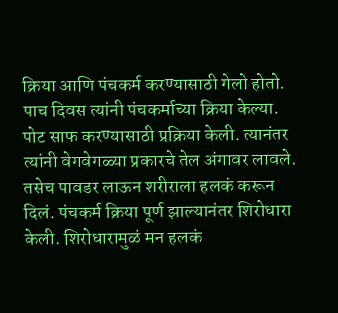क्रिया आणि पंचकर्म करण्यासाठी गेलो होतो. पाच दिवस त्यांनी पंचकर्माच्या क्रिया केल्या. पोट साफ करण्यासाठी प्रक्रिया केली. त्यानंतर त्यांनी वेगवेगळ्या प्रकारचे तेल अंगावर लावले. तसेच पावडर लाऊन शरीराला हलकं करून दिलं. पंचकर्म क्रिया पूर्ण झाल्यानंतर शिरोधारा केली. शिरोधारामुळं मन हलकं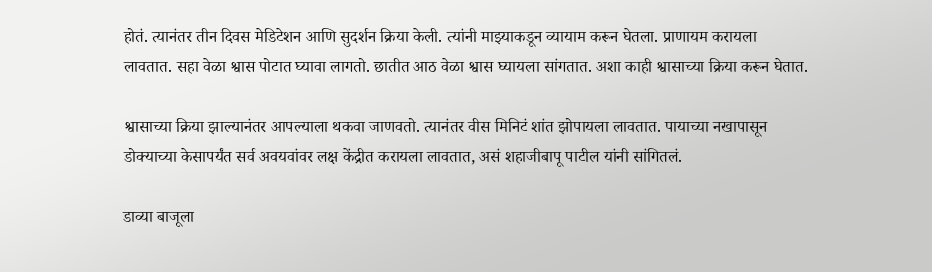होतं. त्यानंतर तीन दिवस मेडिटेशन आणि सुदर्शन क्रिया केली. त्यांनी माझ्याकडून व्यायाम करून घेतला. प्राणायम करायला लावतात. सहा वेळा श्वास पोटात घ्यावा लागतो. छातीत आठ वेळा श्वास घ्यायला सांगतात. अशा काही श्वासाच्या क्रिया करून घेतात.

श्वासाच्या क्रिया झाल्यानंतर आपल्याला थकवा जाणवतो. त्यानंतर वीस मिनिटं शांत झोपायला लावतात. पायाच्या नखापासून डोक्याच्या केसापर्यंत सर्व अवयवांवर लक्ष केंद्रीत करायला लावतात, असं शहाजीबापू पाटील यांनी सांगितलं.

डाव्या बाजूला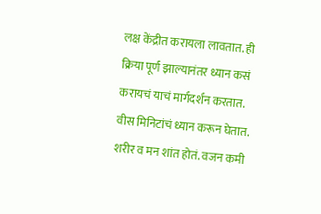लक्ष केंद्रीत करायला लावतात. ही क्रिया पूर्ण झाल्यानंतर ध्यान कसं करायचं याचं मार्गदर्शन करतात. वीस मिनिटांचं ध्यान करून घेतात. शरीर व मन शांत होतं. वजन कमी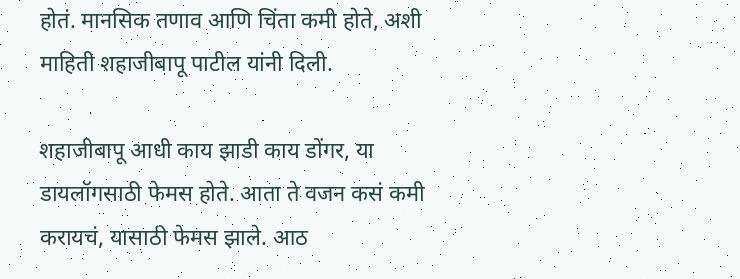होतं. मानसिक तणाव आणि चिंता कमी होते, अशी माहिती शहाजीबापू पाटील यांनी दिली.

शहाजीबापू आधी काय झाडी काय डोंगर, या डायलॉगसाठी फेमस होते. आता ते वजन कसं कमी करायचं, यासाठी फेमस झाले. आठ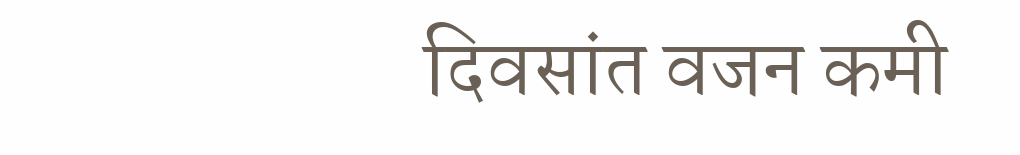दिवसांत वजन कमी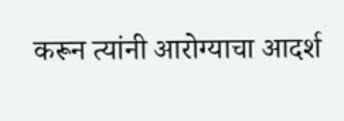करून त्यांनी आरोग्याचा आदर्श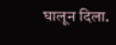घालून दिला.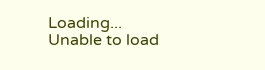Loading...
Unable to load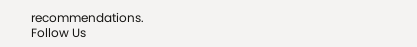recommendations.
Follow Us